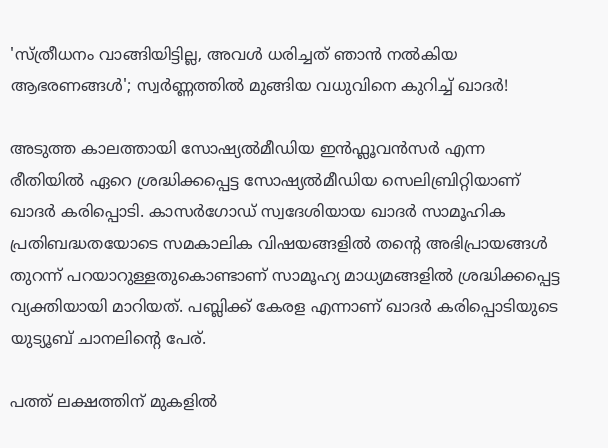'സ്ത്രീധനം വാങ്ങിയിട്ടില്ല, അവൾ ധരിച്ചത് ഞാൻ നൽകിയ ആഭരണങ്ങൾ‌'; സ്വർണ്ണത്തിൽ മുങ്ങിയ വധുവിനെ കുറിച്ച് ഖാദർ!

അടുത്ത കാലത്തായി സോഷ്യൽമീഡിയ ഇൻഫ്ലൂവൻസർ എന്ന രീതിയിൽ ഏറെ ശ്രദ്ധിക്കപ്പെട്ട സോഷ്യൽമീഡിയ സെലിബ്രിറ്റിയാണ് ഖാദർ കരിപ്പൊടി. കാസർഗോഡ് സ്വദേശിയായ ഖാദർ സാമൂഹിക പ്രതിബദ്ധതയോടെ സമകാലിക വിഷയങ്ങളിൽ തന്റെ അഭിപ്രായങ്ങൾ തുറന്ന് പറയാറുള്ളതുകൊണ്ടാണ് സാമൂഹ്യ മാധ്യമങ്ങളിൽ ശ്രദ്ധിക്കപ്പെട്ട വ്യക്തിയായി മാറിയത്. പബ്ലിക്ക് കേരള എന്നാണ് ഖാദർ കരിപ്പൊടിയുടെ യുട്യൂബ് ചാനലിന്റെ പേര്.

പത്ത് ലക്ഷത്തിന് മുകളിൽ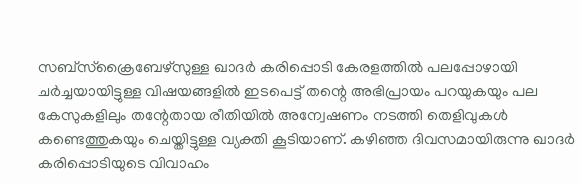സബ്സ്ക്രൈബേഴ്സുള്ള ഖാദർ കരിപ്പൊടി കേരളത്തിൽ പലപ്പോഴായി ചർച്ചയായിട്ടുള്ള വിഷയങ്ങളിൽ ഇടപെട്ട് തന്റെ അഭിപ്രായം പറയുകയും പല കേസുകളിലും തന്റേതായ രീതിയിൽ അന്വേഷണം നടത്തി തെളിവുകൾ കണ്ടെത്തുകയും ചെയ്തിട്ടുള്ള വ്യക്തി കൂടിയാണ്. കഴിഞ്ഞ ദിവസമായിരുന്നു ഖാദർ കരിപ്പൊടിയുടെ വിവാഹം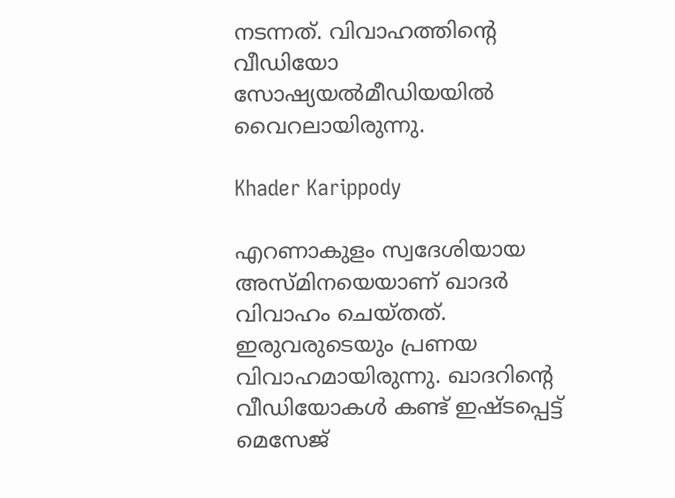നടന്നത്. വിവാഹത്തിന്റെ വീഡിയോ സോഷ്യയൽമീഡിയയിൽ വൈറലായിരുന്നു.

Khader Karippody

എറണാകുളം സ്വദേശിയായ അസ്മിനയെയാണ് ഖാദർ‌ വിവാഹം ചെയ്തത്. ഇരുവരുടെയും പ്രണയ വിവാഹമായിരുന്നു. ഖാദറിന്റെ വീഡിയോകൾ കണ്ട് ഇഷ്ടപ്പെട്ട് മെസേജ്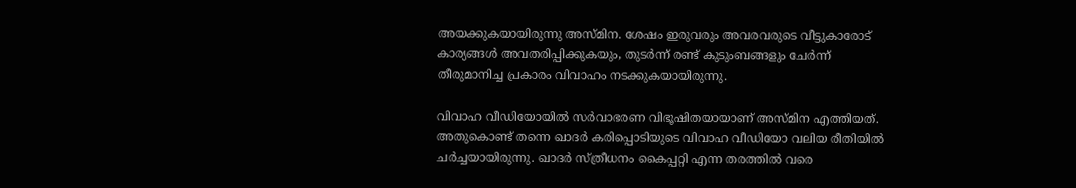അയക്കുകയായിരുന്നു അസ്മിന. ശേഷം ഇരുവരും അവരവരുടെ വീട്ടുകാരോട് കാര്യങ്ങൾ അവതരിപ്പിക്കുകയും, തുടർന്ന് രണ്ട് കുടുംബങ്ങളും ചേർന്ന് തീരുമാനിച്ച പ്രകാരം വിവാഹം നടക്കുകയായിരുന്നു.

വിവാഹ വീഡിയോയിൽ സർവാഭരണ വിഭൂഷിതയായാണ് അസ്മിന എത്തിയത്. അതുകൊണ്ട് തന്നെ ഖാദർ കരിപ്പൊടിയുടെ വിവാഹ വീഡിയോ വലിയ രീതിയിൽ ചർച്ചയായിരുന്നു. ഖാദർ സ്ത്രീധനം കൈപ്പറ്റി എന്ന തരത്തിൽ വരെ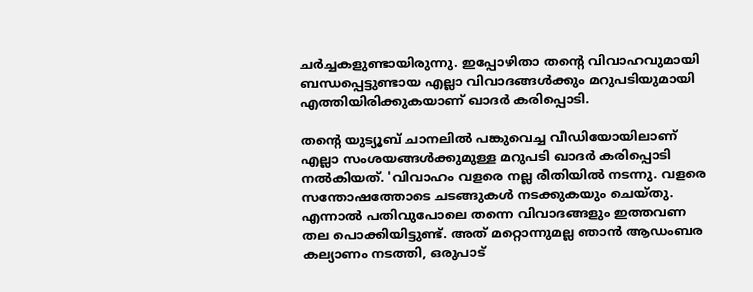ചർച്ചകളുണ്ടായിരുന്നു. ഇപ്പോഴിതാ തന്റെ വിവാഹവുമായി ബന്ധപ്പെട്ടുണ്ടായ എല്ലാ വിവാദങ്ങൾക്കും മറുപടിയുമായി എത്തിയിരിക്കുകയാണ് ഖാദർ കരിപ്പൊടി.

തന്റെ യുട്യൂബ് ചാനലിൽ പങ്കുവെച്ച വീഡിയോയിലാണ് എല്ലാ സംശയങ്ങൾക്കുമുള്ള മറുപടി ഖാദർ കരിപ്പൊടി നൽകിയത്. 'വിവാഹം വളരെ നല്ല രീതിയിൽ നടന്നു. വളരെ സന്തോഷത്തോടെ ചടങ്ങുകൾ നടക്കുകയും ചെയ്തു. എന്നാൽ പതിവുപോലെ തന്നെ വിവാദങ്ങളും ഇത്തവണ തല പൊക്കിയിട്ടുണ്ട്. അത് മറ്റൊന്നുമല്ല ഞാൻ ആഡംബര കല്യാണം നടത്തി, ഒരുപാട്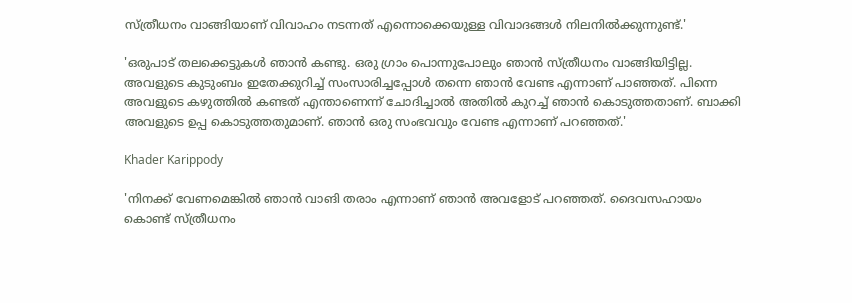സ്ത്രീധനം വാങ്ങിയാണ് വിവാഹം നടന്നത് എന്നൊക്കെയുള്ള വിവാദങ്ങൾ നിലനിൽക്കുന്നുണ്ട്.'

'ഒരുപാട് തലക്കെട്ടുകൾ ഞാൻ കണ്ടു. ഒരു ഗ്രാം പൊന്നുപോലും ഞാൻ സ്ത്രീധനം വാങ്ങിയിട്ടില്ല. അവളുടെ കുടുംബം ഇതേക്കുറിച്ച് സംസാരിച്ചപ്പോൾ തന്നെ ഞാൻ വേണ്ട എന്നാണ് പാഞ്ഞത്. പിന്നെ അവളുടെ കഴുത്തിൽ കണ്ടത് എന്താണെന്ന് ചോദിച്ചാൽ അതിൽ കുറച്ച് ഞാൻ കൊടുത്തതാണ്. ബാക്കി അവളുടെ ഉപ്പ കൊടുത്തതുമാണ്‌. ഞാൻ ഒരു സംഭവവും വേണ്ട എന്നാണ് പറഞ്ഞത്.'

Khader Karippody

'നിനക്ക് വേണമെങ്കിൽ ഞാൻ വാങി തരാം എന്നാണ് ഞാൻ അവളോട് പറഞ്ഞത്. ദൈവസഹായം കൊണ്ട് സ്ത്രീധനം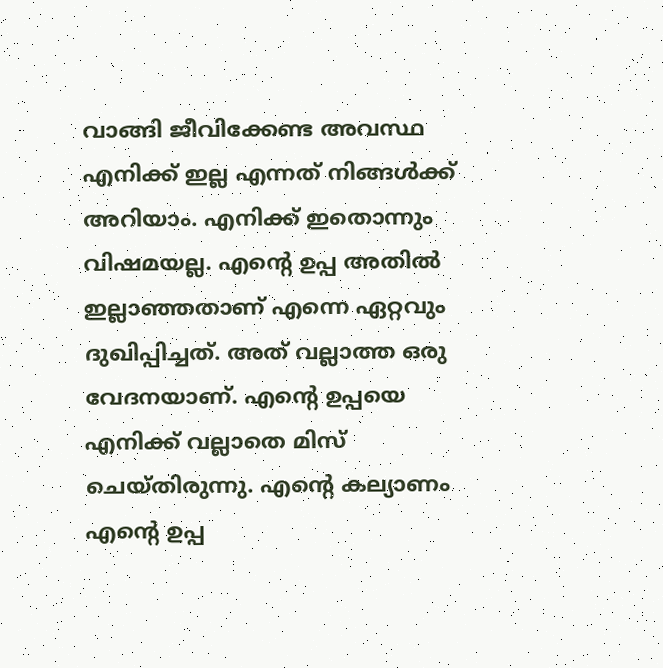വാങ്ങി ജീവിക്കേണ്ട അവസ്ഥ എനിക്ക് ഇല്ല എന്നത് നിങ്ങൾക്ക് അറിയാം. എനിക്ക് ഇതൊന്നും വിഷമയല്ല. എന്റെ ഉപ്പ അതിൽ ഇല്ലാഞ്ഞതാണ് എന്നെ ഏറ്റവും ദുഖിപ്പിച്ചത്. അത് വല്ലാത്ത ഒരു വേദനയാണ്. എന്റെ ഉപ്പയെ എനിക്ക് വല്ലാതെ മിസ് ചെയ്തിരുന്നു. എന്റെ കല്യാണം എന്റെ ഉപ്പ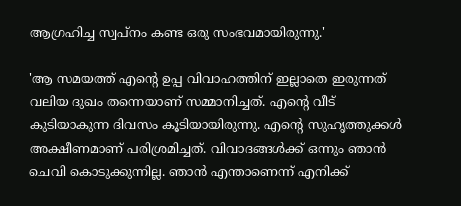ആഗ്രഹിച്ച സ്വപ്നം കണ്ട ഒരു സംഭവമായിരുന്നു.'

'ആ സമയത്ത് എന്റെ ഉപ്പ വിവാഹത്തിന് ഇല്ലാതെ ഇരുന്നത് വലിയ ദുഖം തന്നെയാണ് സമ്മാനിച്ചത്. എന്റെ വീട് കുടിയാകുന്ന ദിവസം കൂടിയായിരുന്നു. എന്റെ സുഹൃത്തുക്കൾ അക്ഷീണമാണ് പരിശ്രമിച്ചത്. വിവാദങ്ങൾക്ക് ഒന്നും ഞാൻ ചെവി കൊടുക്കുന്നില്ല. ഞാൻ എന്താണെന്ന് എനിക്ക്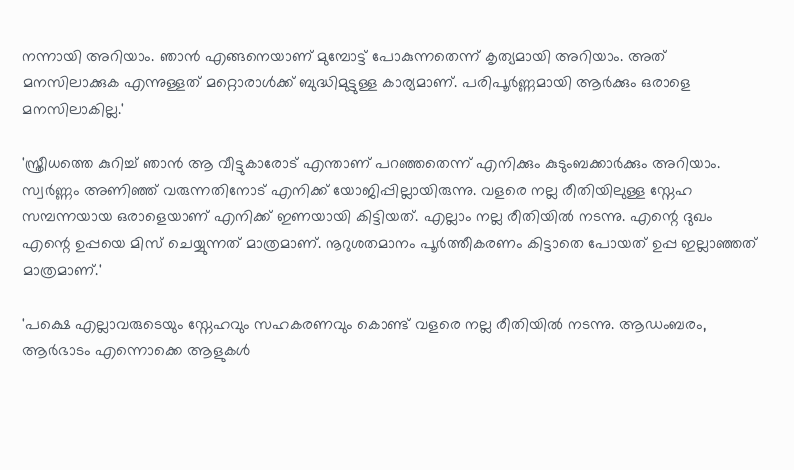നന്നായി അറിയാം. ഞാൻ എങ്ങനെയാണ് മുമ്പോട്ട് പോകുന്നതെന്ന് കൃത്യമായി അറിയാം. അത് മനസിലാക്കുക എന്നുള്ളത് മറ്റൊരാൾക്ക് ബുദ്ധിമുട്ടുള്ള കാര്യമാണ്. പരിപൂർണ്ണമായി ആർക്കും ഒരാളെ മനസിലാകില്ല.'

'സ്ത്രീധത്തെ കുറിച്ച് ഞാൻ ആ വീട്ടുകാരോട് എന്താണ് പറഞ്ഞതെന്ന് എനിക്കും കുടുംബക്കാർക്കും അറിയാം. സ്വർണ്ണം അണിഞ്ഞ് വരുന്നതിനോട് എനിക്ക് യോജിപ്പില്ലായിരുന്നു. വളരെ നല്ല രീതിയിലുള്ള സ്നേഹ സമ്പന്നയായ ഒരാളെയാണ് എനിക്ക് ഇണയായി കിട്ടിയത്. എല്ലാം നല്ല രീതിയിൽ നടന്നു. എന്റെ ദുഖം എന്റെ ഉപ്പയെ മിസ് ചെയ്യുന്നത് മാത്രമാണ്. നൂറുശതമാനം പൂർത്തീകരണം കിട്ടാതെ പോയത് ഉപ്പ ഇല്ലാഞ്ഞത് മാത്രമാണ്.'

'പക്ഷെ എല്ലാവരുടെയും സ്നേഹവും സഹകരണവും കൊണ്ട് വളരെ നല്ല രീതിയിൽ നടന്നു. ആഡംബരം, ആർഭാടം എന്നൊക്കെ ആളുകൾ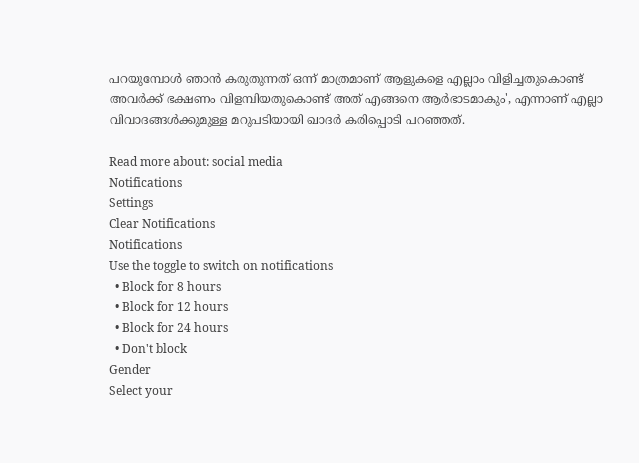പറയുമ്പോൾ ഞാൻ കരുതുന്നത് ഒന്ന് മാത്രമാണ് ആളുകളെ എല്ലാം വിളിച്ചതുകൊണ്ട് അവർക്ക് ഭക്ഷണം വിളമ്പിയതുകൊണ്ട് അത് എങ്ങനെ ആർഭാടമാകും', എന്നാണ് എല്ലാ വിവാദങ്ങൾക്കുമുള്ള മറുപടിയായി ഖാദർ കരിപ്പൊടി പറഞ്ഞത്.

Read more about: social media
Notifications
Settings
Clear Notifications
Notifications
Use the toggle to switch on notifications
  • Block for 8 hours
  • Block for 12 hours
  • Block for 24 hours
  • Don't block
Gender
Select your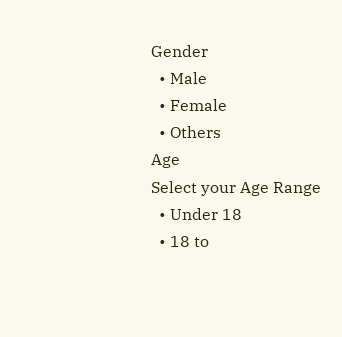Gender
  • Male
  • Female
  • Others
Age
Select your Age Range
  • Under 18
  • 18 to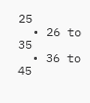25
  • 26 to 35
  • 36 to 45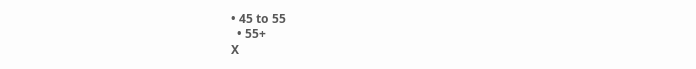• 45 to 55
  • 55+
X